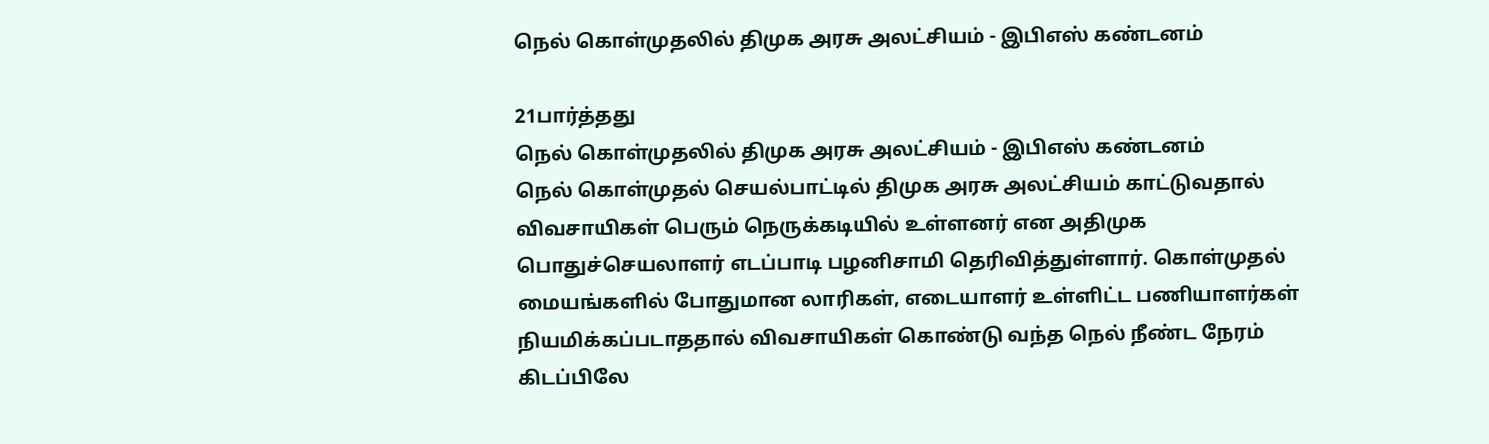நெல் கொள்முதலில் திமுக அரசு அலட்சியம் - இபிஎஸ் கண்டனம்

21பார்த்தது
நெல் கொள்முதலில் திமுக அரசு அலட்சியம் - இபிஎஸ் கண்டனம்
நெல் கொள்முதல் செயல்பாட்டில் திமுக அரசு அலட்சியம் காட்டுவதால் விவசாயிகள் பெரும் நெருக்கடியில் உள்ளனர் என அதிமுக பொதுச்செயலாளர் எடப்பாடி பழனிசாமி தெரிவித்துள்ளார். கொள்முதல் மையங்களில் போதுமான லாரிகள், எடையாளர் உள்ளிட்ட பணியாளர்கள் நியமிக்கப்படாததால் விவசாயிகள் கொண்டு வந்த நெல் நீண்ட நேரம் கிடப்பிலே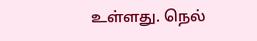உள்ளது. நெல்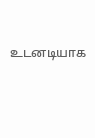உடனடியாக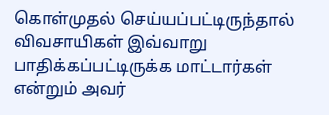கொள்முதல் செய்யப்பட்டிருந்தால் விவசாயிகள் இவ்வாறு பாதிக்கப்பட்டிருக்க மாட்டார்கள் என்றும் அவர்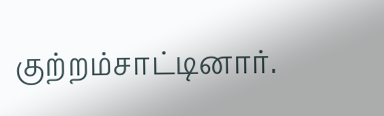குற்றம்சாட்டினார்.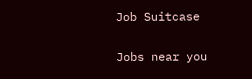Job Suitcase

Jobs near you